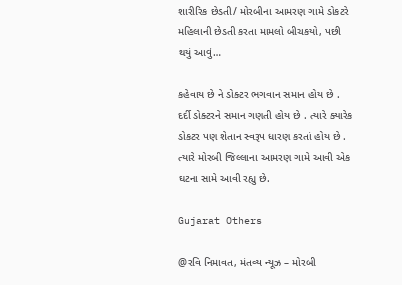શારીરિક છેડતી/ મોરબીના આમરણ ગામે ડોકટરે મહિલાની છેડતી કરતા મામલો બીચકયો, પછી થયું આવું…

કહેવાય છે ને ડોક્ટર ભગવાન સમાન હોય છે . દર્દી ડોક્ટરને સમાન ગણતી હોય છે . ત્યારે ક્યારેક ડોકટર પણ શેતાન સ્વરૂપ ધારણ કરતાં હોય છે . ત્યારે મોરબી જિલ્લાના આમરણ ગામે આવી એક ઘટના સામે આવી રહ્યુ છે.

Gujarat Others

@રવિ નિમાવત, મંતવ્ય ન્યૂઝ – મોરબી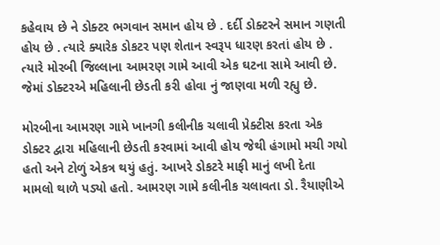કહેવાય છે ને ડોક્ટર ભગવાન સમાન હોય છે . દર્દી ડોક્ટરને સમાન ગણતી હોય છે . ત્યારે ક્યારેક ડોકટર પણ શેતાન સ્વરૂપ ધારણ કરતાં હોય છે . ત્યારે મોરબી જિલ્લાના આમરણ ગામે આવી એક ઘટના સામે આવી છે. જેમાં ડોક્ટરએ મહિલાની છેડતી કરી હોવા નું જાણવા મળી રહ્યુ છે.

મોરબીના આમરણ ગામે ખાનગી કલીનીક ચલાવી પ્રેક્ટીસ કરતા એક ડોક્ટર દ્વારા મહિલાની છેડતી કરવામાં આવી હોય જેથી હંગામો મચી ગયો હતો અને ટોળું એકત્ર થયું હતું. આખરે ડોકટરે માફી માનું લખી દેતા મામલો થાળે પડ્યો હતો. આમરણ ગામે કલીનીક ચલાવતા ડો. રૈયાણીએ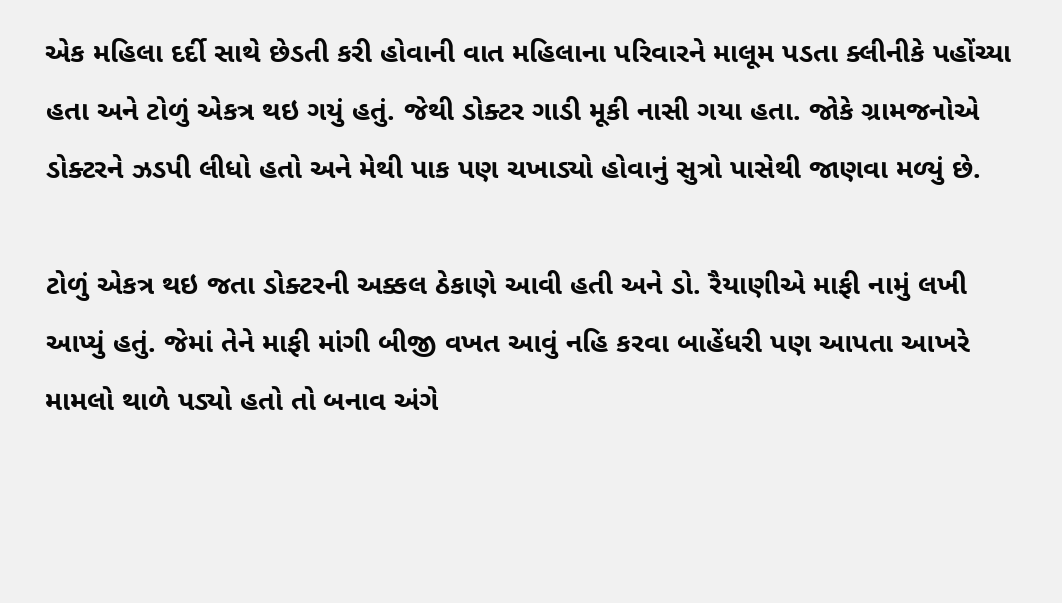એક મહિલા દર્દી સાથે છેડતી કરી હોવાની વાત મહિલાના પરિવારને માલૂમ પડતા ક્લીનીકે પહોંચ્યા હતા અને ટોળું એકત્ર થઇ ગયું હતું. જેથી ડોક્ટર ગાડી મૂકી નાસી ગયા હતા. જોકે ગ્રામજનોએ ડોક્ટરને ઝડપી લીધો હતો અને મેથી પાક પણ ચખાડ્યો હોવાનું સુત્રો પાસેથી જાણવા મળ્યું છે.

ટોળું એકત્ર થઇ જતા ડોક્ટરની અક્કલ ઠેકાણે આવી હતી અને ડો. રૈયાણીએ માફી નામું લખી આપ્યું હતું. જેમાં તેને માફી માંગી બીજી વખત આવું નહિ કરવા બાહેંધરી પણ આપતા આખરે મામલો થાળે પડ્યો હતો તો બનાવ અંગે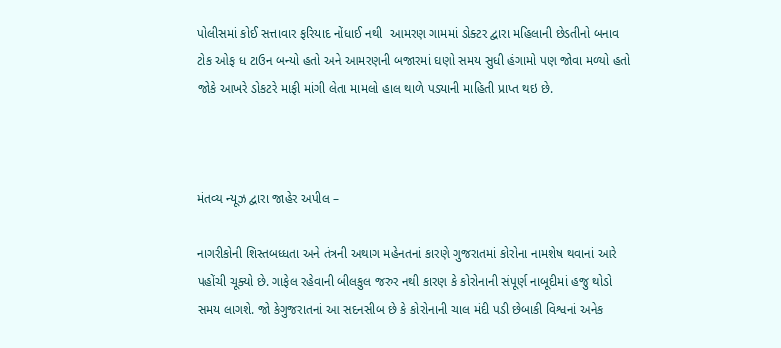પોલીસમાં કોઈ સત્તાવાર ફરિયાદ નોંધાઈ નથી  આમરણ ગામમાં ડોક્ટર દ્વારા મહિલાની છેડતીનો બનાવ ટોક ઓફ ધ ટાઉન બન્યો હતો અને આમરણની બજારમાં ઘણો સમય સુધી હંગામો પણ જોવા મળ્યો હતો જોકે આખરે ડોકટરે માફી માંગી લેતા મામલો હાલ થાળે પડ્યાની માહિતી પ્રાપ્ત થઇ છે.



મંતવ્ય ન્યૂઝ દ્વારા જાહેર અપીલ –

નાગરીકોની શિસ્તબધ્ધતા અને તંત્રની અથાગ મહેનતનાં કારણે ગુજરાતમાં કોરોના નામશેષ થવાનાં આરે પહોંચી ચૂક્યો છે. ગાફેલ રહેવાની બીલકુલ જરુર નથી કારણ કે કોરોનાની સંપૂર્ણ નાબૂદીમાં હજુ થોડો સમય લાગશે. જો કેગુજરાતનાં આ સદનસીબ છે કે કોરોનાની ચાલ મંદી પડી છેબાકી વિશ્વનાં અનેક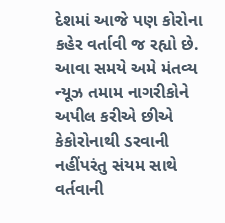દેશમાં આજે પણ કોરોના કહેર વર્તાવી જ રહ્યો છે. આવા સમયે અમે મંતવ્ય ન્યૂઝ તમામ નાગરીકોને અપીલ કરીએ છીએ કેકોરોનાથી ડરવાની નહીંપરંતુ સંયમ સાથે વર્તવાની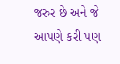જરુર છે અને જે આપણે કરી પણ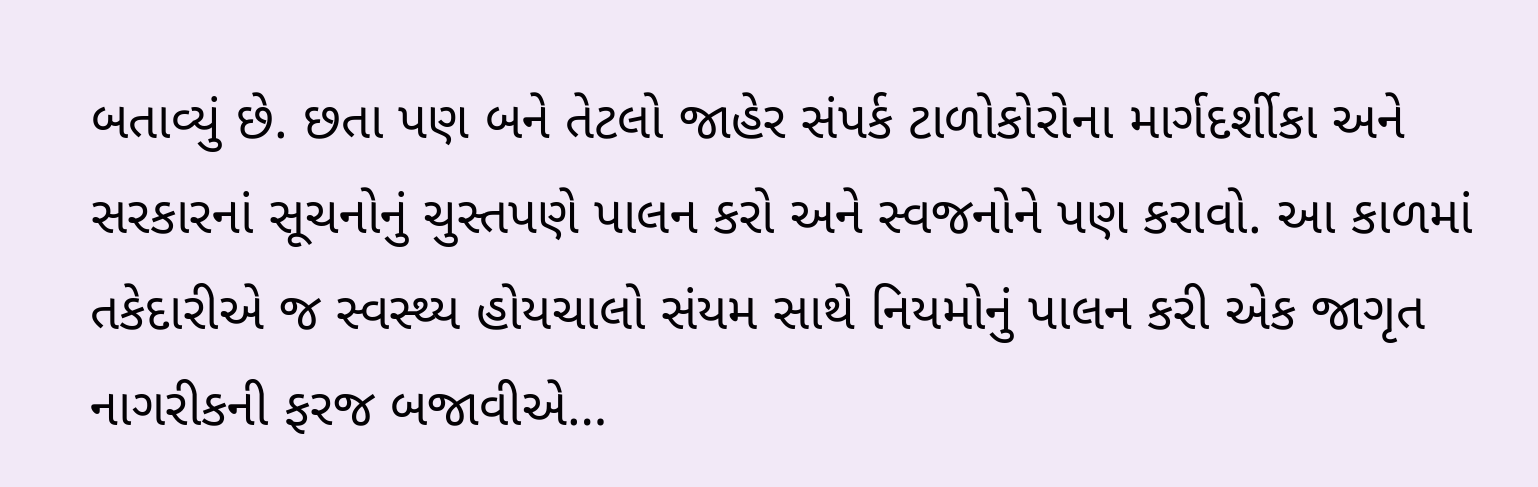બતાવ્યું છે. છતા પણ બને તેટલો જાહેર સંપર્ક ટાળોકોરોના માર્ગદર્શીકા અને સરકારનાં સૂચનોનું ચુસ્તપણે પાલન કરો અને સ્વજનોને પણ કરાવો. આ કાળમાં તકેદારીએ જ સ્વસ્થ્ય હોયચાલો સંયમ સાથે નિયમોનું પાલન કરી એક જાગૃત નાગરીકની ફરજ બજાવીએ…